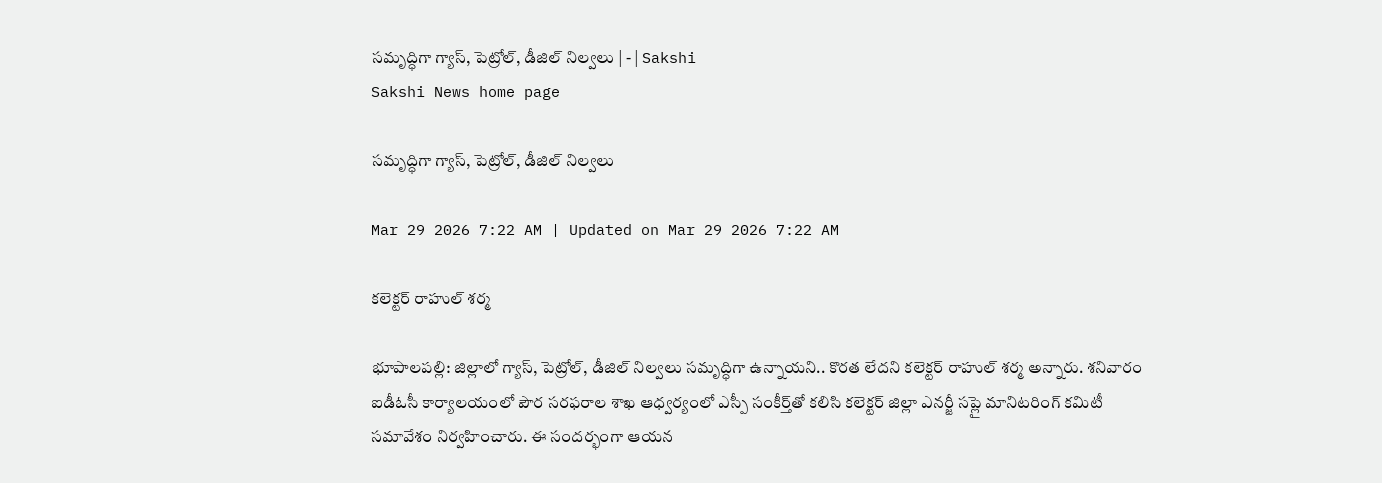సమృద్ధిగా గ్యాస్‌, పెట్రోల్‌, డీజిల్‌ నిల్వలు | - | Sakshi
Sakshi News home page

సమృద్ధిగా గ్యాస్‌, పెట్రోల్‌, డీజిల్‌ నిల్వలు

Mar 29 2026 7:22 AM | Updated on Mar 29 2026 7:22 AM

కలెక్టర్‌ రాహుల్‌ శర్మ

భూపాలపల్లి: జిల్లాలో గ్యాస్‌, పెట్రోల్‌, డీజిల్‌ నిల్వలు సమృద్ధిగా ఉన్నాయని.. కొరత లేదని కలెక్టర్‌ రాహుల్‌ శర్మ అన్నారు. శనివారం ఐడీఓసీ కార్యాలయంలో పౌర సరఫరాల శాఖ ఆధ్వర్యంలో ఎస్పీ సంకీర్త్‌తో కలిసి కలెక్టర్‌ జిల్లా ఎనర్జీ సప్లై మానిటరింగ్‌ కమిటీ సమావేశం నిర్వహించారు. ఈ సందర్భంగా ఆయన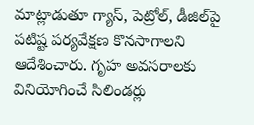మాట్లాడుతూ గ్యాస్‌, పెట్రోల్‌, డీజిల్‌పై పటిష్ట పర్యవేక్షణ కొనసాగాలని ఆదేశించారు. గృహ అవసరాలకు వినియోగించే సిలిండర్లు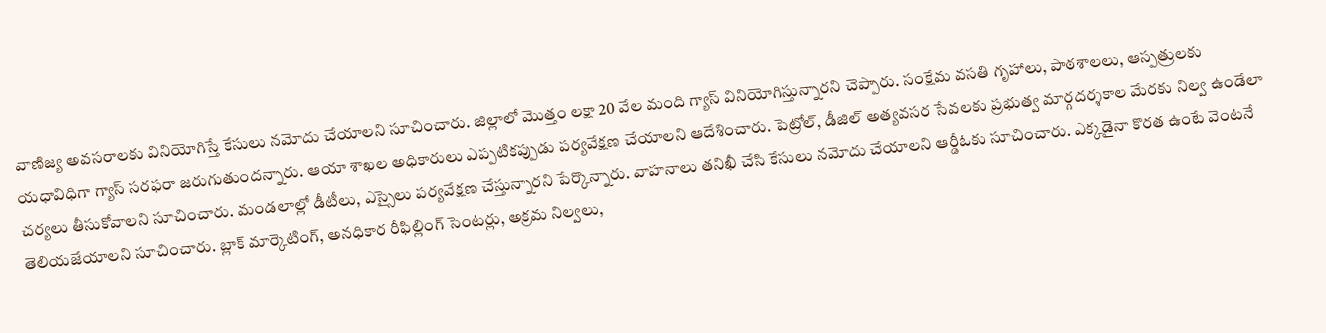వాణిజ్య అవసరాలకు వినియోగిస్తే కేసులు నమోదు చేయాలని సూచించారు. జిల్లాలో మొత్తం లక్షా 20 వేల మంది గ్యాస్‌ వినియోగిస్తున్నారని చెప్పారు. సంక్షేమ వసతి గృహాలు, పాఠశాలలు, ఆస్పత్రులకు యధావిధిగా గ్యాస్‌ సరఫరా జరుగుతుందన్నారు. ఆయా శాఖల అధికారులు ఎప్పటికప్పుడు పర్యవేక్షణ చేయాలని ఆదేశించారు. పెట్రోల్‌, డీజిల్‌ అత్యవసర సేవలకు ప్రభుత్వ మార్గదర్శకాల మేరకు నిల్వ ఉండేలా చర్యలు తీసుకోవాలని సూచించారు. మండలాల్లో డీటీలు, ఎస్సైలు పర్యవేక్షణ చేస్తున్నారని పేర్కొన్నారు. వాహనాలు తనిఖీ చేసి కేసులు నమోదు చేయాలని ఆర్డీఓకు సూచించారు. ఎక్కడైనా కొరత ఉంటే వెంటనే తెలియజేయాలని సూచించారు. బ్లాక్‌ మార్కెటింగ్‌, అనధికార రీఫిల్లింగ్‌ సెంటర్లు, అక్రమ నిల్వలు,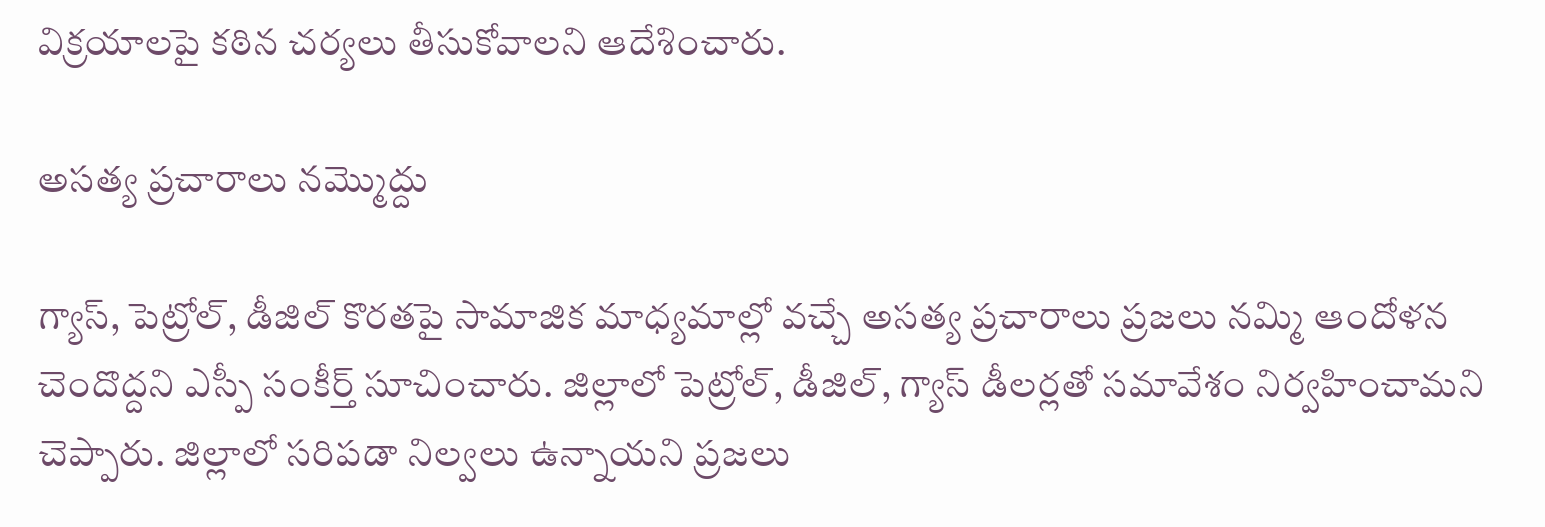విక్రయాలపై కఠిన చర్యలు తీసుకోవాలని ఆదేశించారు.

అసత్య ప్రచారాలు నమ్మొద్దు

గ్యాస్‌, పెట్రోల్‌, డీజిల్‌ కొరతపై సామాజిక మాధ్యమాల్లో వచ్చే అసత్య ప్రచారాలు ప్రజలు నమ్మి ఆందోళన చెందొద్దని ఎస్పీ సంకీర్త్‌ సూచించారు. జిల్లాలో పెట్రోల్‌, డీజిల్‌, గ్యాస్‌ డీలర్లతో సమావేశం నిర్వహించామని చెప్పారు. జిల్లాలో సరిపడా నిల్వలు ఉన్నాయని ప్రజలు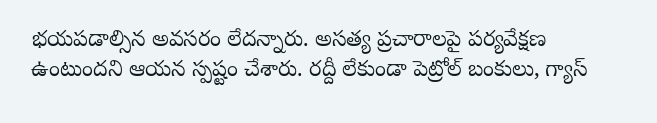భయపడాల్సిన అవసరం లేదన్నారు. అసత్య ప్రచారాలపై పర్యవేక్షణ ఉంటుందని ఆయన స్పష్టం చేశారు. రద్దీ లేకుండా పెట్రోల్‌ బంకులు, గ్యాస్‌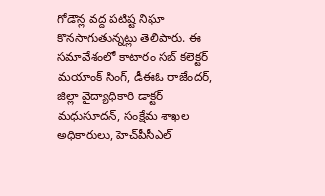గోడౌన్ల వద్ద పటిష్ట నిఘా కొనసాగుతున్నట్లు తెలిపారు. ఈ సమావేశంలో కాటారం సబ్‌ కలెక్టర్‌ మయాంక్‌ సింగ్‌, డీఈఓ రాజేందర్‌, జిల్లా వైద్యాధికారి డాక్టర్‌ మధుసూదన్‌, సంక్షేమ శాఖల అధికారులు, హెచ్‌పీసీఎల్‌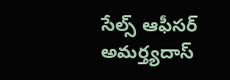సేల్స్‌ ఆఫీసర్‌ అమర్త్యదాస్‌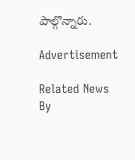పాల్గొన్నారు.

Advertisement

Related News By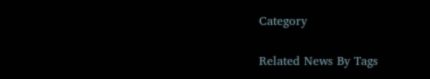Category

Related News By Tags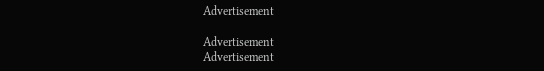Advertisement

Advertisement
Advertisement